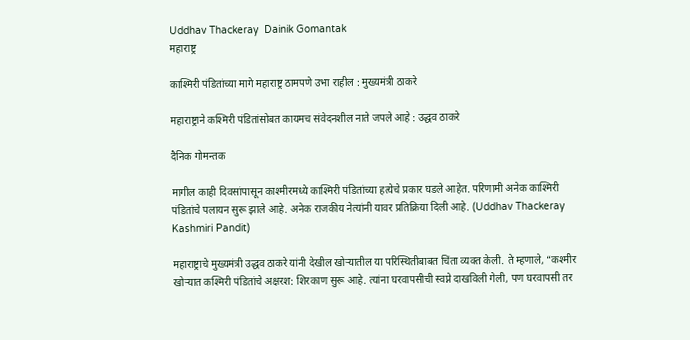Uddhav Thackeray  Dainik Gomantak
महाराष्ट्र

काश्मिरी पंडितांच्या मागे महाराष्ट्र ठामपणे उभा राहील : मुख्यमंत्री ठाकरे

महाराष्ट्राने कश्मिरी पंडितांसोबत कायमच संवेदनशील नाते जपले आहे : उद्धव ठाकरे

दैनिक गोमन्तक

मागील काही दिवसांपासून काश्मीरमध्ये काश्मिरी पंडितांच्या हत्येचे प्रकार घडले आहेत. परिणामी अनेक काश्मिरी पंडितांचे पलायन सुरू झाले आहे. अनेक राजकीय नेत्यांनी यावर प्रतिक्रिया दिली आहे. (Uddhav Thackeray Kashmiri Pandit)

महाराष्ट्राचे मुख्यमंत्री उद्धव ठाकरे यांनी देखील खोऱ्यातील या परिस्थितीबाबत चिंता व्यक्त केली. ते म्हणाले, “कश्मीर खोऱ्यात कश्मिरी पंडितांचे अक्षरश: शिरकाण सुरू आहे. त्यांना घरवापसीची स्वप्ने दाखविली गेली, पण घरवापसी तर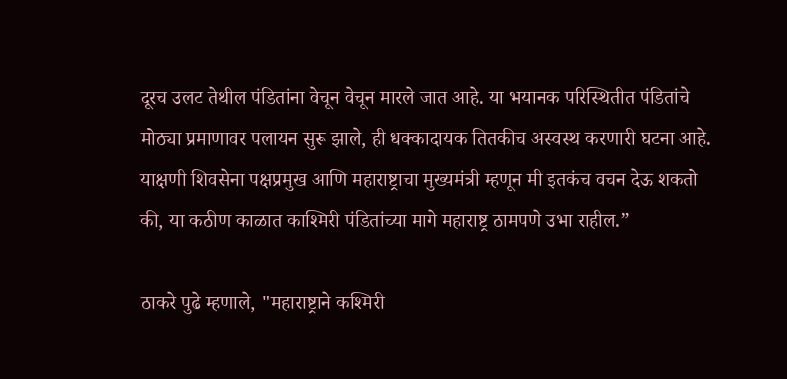दूरच उलट तेथील पंडितांना वेचून वेचून मारले जात आहे. या भयानक परिस्थितीत पंडितांचे मोठ्या प्रमाणावर पलायन सुरू झाले, ही धक्कादायक तितकीच अस्वस्थ करणारी घटना आहे. याक्षणी शिवसेना पक्षप्रमुख आणि महाराष्ट्राचा मुख्यमंत्री म्हणून मी इतकंच वचन देऊ शकतो की, या कठीण काळात काश्मिरी पंडितांच्या मागे महाराष्ट्र ठामपणे उभा राहील.”

ठाकरे पुढे म्हणाले, "महाराष्ट्राने कश्मिरी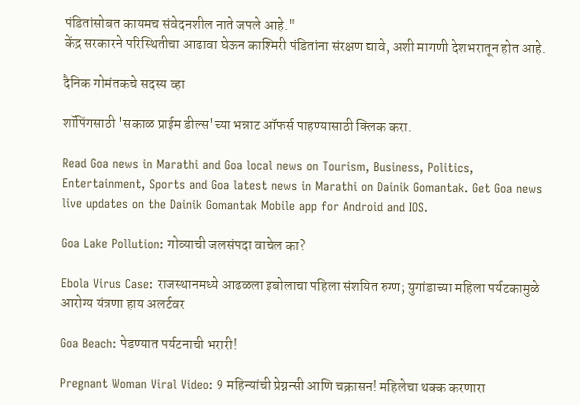पंडितांसोबत कायमच संवेदनशील नाते जपले आहे."
केंद्र सरकारने परिस्थितीचा आढावा घेऊन काश्मिरी पंडितांना संरक्षण द्यावे, अशी मागणी देशभरातून होत आहे.

दैनिक गोमंतकचे सदस्य व्हा

शॉपिंगसाठी 'सकाळ प्राईम डील्स'च्या भन्नाट ऑफर्स पाहण्यासाठी क्लिक करा.

Read Goa news in Marathi and Goa local news on Tourism, Business, Politics, Entertainment, Sports and Goa latest news in Marathi on Dainik Gomantak. Get Goa news live updates on the Dainik Gomantak Mobile app for Android and IOS.

Goa Lake Pollution: गोव्याची जलसंपदा वाचेल का?

Ebola Virus Case: राजस्थानमध्ये आढळला इबोलाचा पहिला संशयित रुग्ण; युगांडाच्या महिला पर्यटकामुळे आरोग्य यंत्रणा हाय अलर्टवर

Goa Beach: पेडण्यात पर्यटनाची भरारी!

Pregnant Woman Viral Video: 9 महिन्यांची प्रेग्नन्सी आणि चक्रासन! महिलेचा थक्क करणारा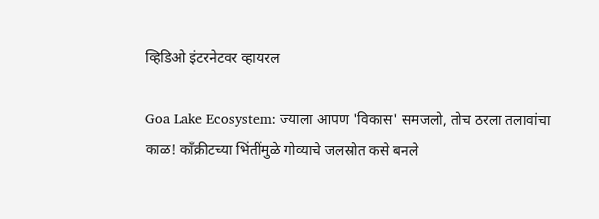व्हिडिओ इंटरनेटवर व्हायरल

Goa Lake Ecosystem: ज्याला आपण 'विकास' समजलो, तोच ठरला तलावांचा काळ! काँक्रीटच्या भिंतींमुळे गोव्याचे जलस्रोत कसे बनले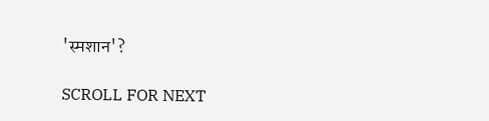'स्मशान'?

SCROLL FOR NEXT